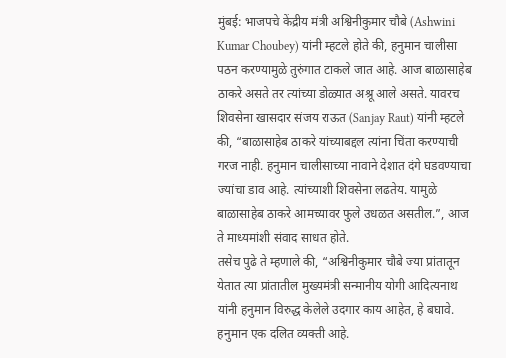मुंबई: भाजपचे केंद्रीय मंत्री अश्विनीकुमार चौबे (Ashwini Kumar Choubey) यांनी म्हटले होते की, हनुमान चालीसा पठन करण्यामुळे तुरुंगात टाकले जात आहे. आज बाळासाहेब ठाकरे असते तर त्यांच्या डोळ्यात अश्रू आले असते. यावरच शिवसेना खासदार संजय राऊत (Sanjay Raut) यांनी म्हटले की, “बाळासाहेब ठाकरे यांच्याबद्दल त्यांना चिंता करण्याची गरज नाही. हनुमान चालीसाच्या नावाने देशात दंगे घडवण्याचा ज्यांचा डाव आहे. त्यांच्याशी शिवसेना लढतेय. यामुळे बाळासाहेब ठाकरे आमच्यावर फुले उधळत असतील.”, आज ते माध्यमांशी संवाद साधत होते.
तसेच पुढे ते म्हणाले की, “अश्विनीकुमार चौबे ज्या प्रांतातून येतात त्या प्रांतातील मुख्यमंत्री सन्मानीय योगी आदित्यनाथ यांनी हनुमान विरुद्ध केलेले उदगार काय आहेत, हे बघावे. हनुमान एक दलित व्यक्ती आहे.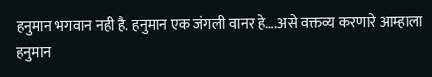हनुमान भगवान नही है. हनुमान एक जंगली वानर हे….असे वक्तव्य करणारे आम्हाला हनुमान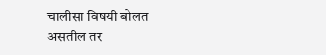चालीसा विषयी बोलत असतील तर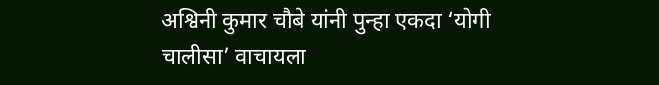अश्विनी कुमार चौबे यांनी पुन्हा एकदा ‘योगी चालीसा’ वाचायला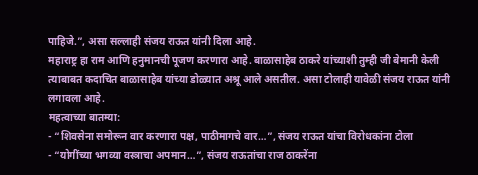पाहिजे.”, असा सल्लाही संजय राऊत यांनी दिला आहे.
महाराष्ट्र हा राम आणि हनुमानची पूजण करणारा आहे. बाळासाहेब ठाकरे यांच्याशी तुम्ही जी बेमानी केली त्याबाबत कदाचित बाळासाहेब यांच्या डोळ्यात अश्रू आले असतील. असा टोलाही यावेळी संजय राऊत यांनी लगावला आहे.
महत्वाच्या बातम्या:
- “शिवसेना समोरून वार करणारा पक्ष, पाठीमागचे वार…”, संजय राऊत यांचा विरोधकांना टोला
- “योगींच्या भगव्या वस्त्राचा अपमान…”, संजय राऊतांचा राज ठाकरेंना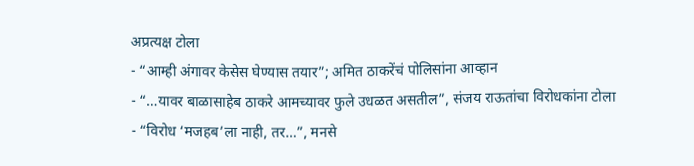अप्रत्यक्ष टोला
- “आम्ही अंगावर केसेस घेण्यास तयार”; अमित ठाकरेंचं पोलिसांना आव्हान
- “…यावर बाळासाहेब ठाकरे आमच्यावर फुले उधळत असतील”, संजय राऊतांचा विरोधकांना टोला
- “विरोध ‘मजहब’ला नाही, तर…”, मनसे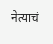नेत्याचं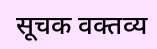सूचक वक्तव्य